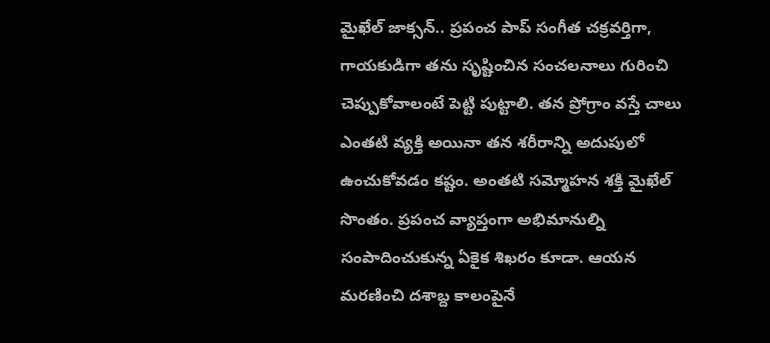మైఖేల్ జాక్సన్.. ప్రపంచ పాప్ సంగీత చక్రవర్తిగా, గాయకుడిగా తను సృష్టించిన సంచలనాలు గురించి చెప్పుకోవాలంటే పెట్టి పుట్టాలి. తన ప్రోగ్రాం వస్తే చాలు ఎంతటి వ్యక్తి అయినా తన శరీరాన్ని అదుపులో ఉంచుకోవడం కష్టం. అంతటి సమ్మోహన శక్తి మైఖేల్ సొంతం. ప్రపంచ వ్యాప్తంగా అభిమానుల్ని సంపాదించుకున్న ఏకైక శిఖరం కూడా. ఆయన మరణించి దశాబ్ద కాలంపైనే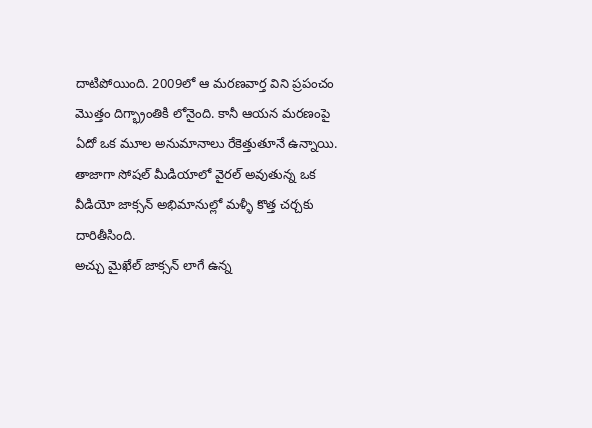దాటిపోయింది. 2009లో ఆ మరణవార్త విని ప్రపంచం మొత్తం దిగ్భ్రాంతికి లోనైంది. కానీ ఆయన మరణంపై ఏదో ఒక మూల అనుమానాలు రేకెత్తుతూనే ఉన్నాయి. తాజాగా సోషల్ మీడియాలో వైరల్ అవుతున్న ఒక వీడియో జాక్సన్ అభిమానుల్లో మళ్ళీ కొత్త చర్చకు దారితీసింది.
అచ్చు మైఖేల్ జాక్సన్ లాగే ఉన్న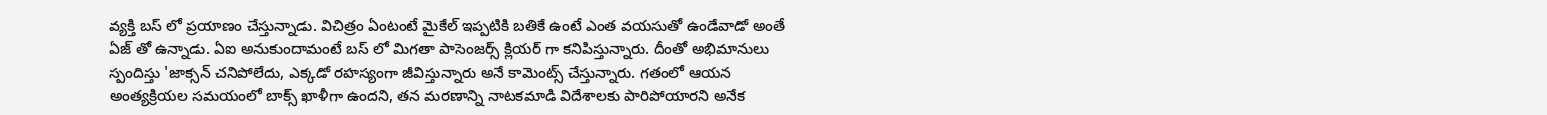వ్యక్తి బస్ లో ప్రయాణం చేస్తున్నాడు. విచిత్రం ఏంటంటే మైకేల్ ఇప్పటికి బతికే ఉంటే ఎంత వయసుతో ఉండేవాడో అంతే ఏజ్ తో ఉన్నాడు. ఏఐ అనుకుందామంటే బస్ లో మిగతా పాసెంజర్స్ క్లియర్ గా కనిపిస్తున్నారు. దీంతో అభిమానులు స్పందిస్తు 'జాక్సన్ చనిపోలేదు, ఎక్కడో రహస్యంగా జీవిస్తున్నారు అనే కామెంట్స్ చేస్తున్నారు. గతంలో ఆయన అంత్యక్రియల సమయంలో బాక్స్ ఖాళీగా ఉందని, తన మరణాన్ని నాటకమాడి విదేశాలకు పారిపోయారని అనేక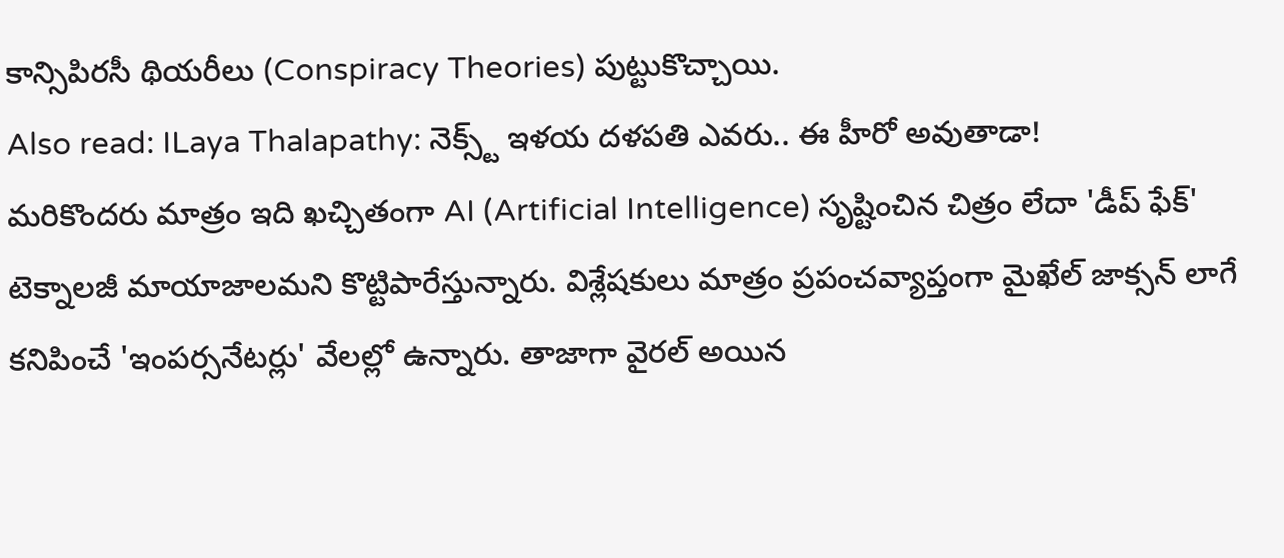కాన్సిపిరసీ థియరీలు (Conspiracy Theories) పుట్టుకొచ్చాయి.
Also read: ILaya Thalapathy: నెక్స్ట్ ఇళయ దళపతి ఎవరు.. ఈ హీరో అవుతాడా!
మరికొందరు మాత్రం ఇది ఖచ్చితంగా AI (Artificial Intelligence) సృష్టించిన చిత్రం లేదా 'డీప్ ఫేక్' టెక్నాలజీ మాయాజాలమని కొట్టిపారేస్తున్నారు. విశ్లేషకులు మాత్రం ప్రపంచవ్యాప్తంగా మైఖేల్ జాక్సన్ లాగే కనిపించే 'ఇంపర్సనేటర్లు' వేలల్లో ఉన్నారు. తాజాగా వైరల్ అయిన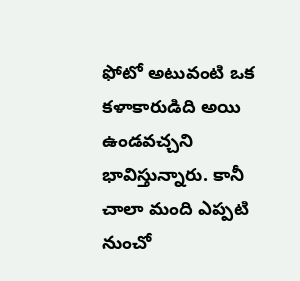ఫోటో అటువంటి ఒక కళాకారుడిది అయి ఉండవచ్చని భావిస్తున్నారు. కానీ చాలా మంది ఎప్పటి నుంచో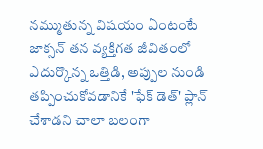నమ్ముతున్న విషయం ఏంటంటే జాక్సన్ తన వ్యక్తిగత జీవితంలో ఎదుర్కొన్న ఒత్తిడి, అప్పుల నుండి తప్పించుకోవడానికే 'ఫేక్ డెత్' ప్లాన్ చేశాడని చాలా బలంగా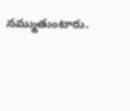నమ్ముతుంటారు.